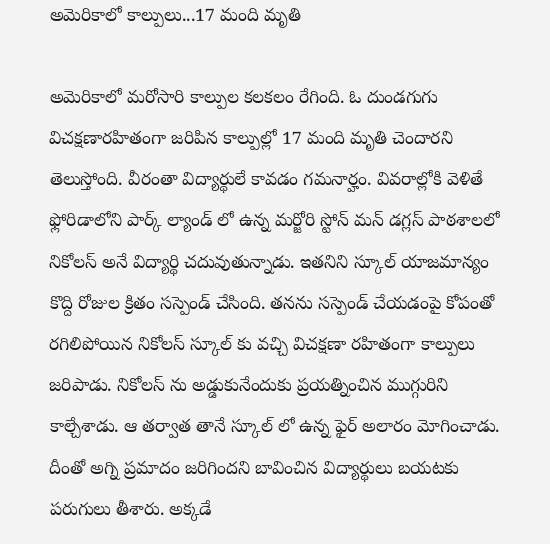అమెరికాలో కాల్పులు...17 మంది మృతి

అమెరికాలో మరోసారి కాల్పుల కలకలం రేగింది. ఓ దుండగుగు విచక్షణారహితంగా జరిపిన కాల్పుల్లో 17 మంది మృతి చెందారని తెలుస్తోంది. వీరంతా విద్యార్థులే కావడం గమనార్హం. వివరాల్లోకి వెళితే ఫ్లోరిడాలోని పార్క్ ల్యాండ్ లో ఉన్న మర్జోరి స్టోన్ మన్ డగ్లస్ పాఠశాలలో నికోలస్ అనే విద్యార్థి చదువుతున్నాడు. ఇతనిని స్కూల్ యాజమాన్యం కొద్ది రోజుల క్రితం సస్పెండ్ చేసింది. తనను సస్పెండ్ చేయడంపై కోపంతో రగిలిపోయిన నికోలస్ స్కూల్ కు వచ్చి విచక్షణా రహితంగా కాల్పులు జరిపాడు. నికోలస్ ను అడ్డుకునేందుకు ప్రయత్నించిన ముగ్గురిని కాల్చేశాడు. ఆ తర్వాత తానే స్కూల్ లో ఉన్న ఫైర్ అలారం మోగించాడు. దీంతో అగ్ని ప్రమాదం జరిగిందని బావించిన విద్యార్థులు బయటకు పరుగులు తీశారు. అక్కడే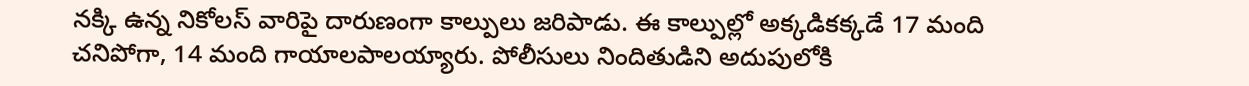నక్కి ఉన్న నికోలస్ వారిపై దారుణంగా కాల్పులు జరిపాడు. ఈ కాల్పుల్లో అక్కడికక్కడే 17 మంది చనిపోగా, 14 మంది గాయాలపాలయ్యారు. పోలీసులు నిందితుడిని అదుపులోకి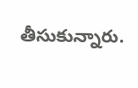తీసుకున్నారు.